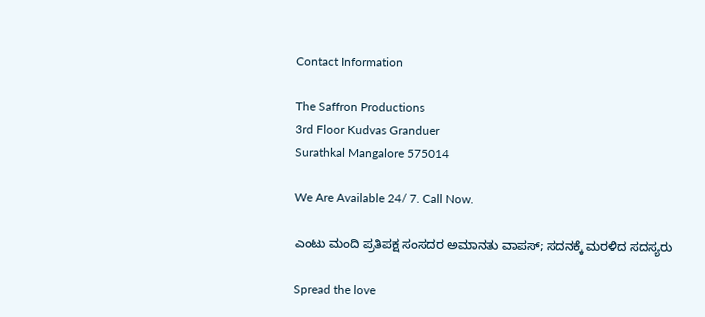Contact Information

The Saffron Productions
3rd Floor Kudvas Granduer
Surathkal Mangalore 575014

We Are Available 24/ 7. Call Now.

ಎಂಟು ಮಂದಿ ಪ್ರತಿಪಕ್ಷ ಸಂಸದರ ಅಮಾನತು ವಾಪಸ್; ಸದನಕ್ಕೆ ಮರಳಿದ ಸದಸ್ಯರು

Spread the love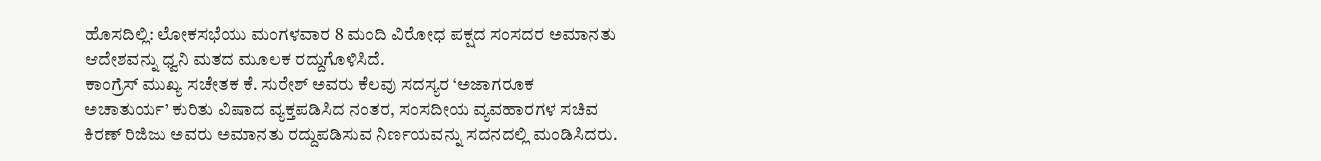ಹೊಸದಿಲ್ಲಿ: ಲೋಕಸಭೆಯು ಮಂಗಳವಾರ 8 ಮಂದಿ ವಿರೋಧ ಪಕ್ಷದ ಸಂಸದರ ಅಮಾನತು ಆದೇಶವನ್ನು ಧ್ವನಿ ಮತದ ಮೂಲಕ ರದ್ದುಗೊಳಿಸಿದೆ.
ಕಾಂಗ್ರೆಸ್‌ ಮುಖ್ಯ ಸಚೇತಕ ಕೆ. ಸುರೇಶ್ ಅವರು ಕೆಲವು ಸದಸ್ಯರ ‘ಅಜಾಗರೂಕ ಅಚಾತುರ್ಯ’ ಕುರಿತು ವಿಷಾದ ವ್ಯಕ್ತಪಡಿಸಿದ ನಂತರ, ಸಂಸದೀಯ ವ್ಯವಹಾರಗಳ ಸಚಿವ ಕಿರಣ್ ರಿಜಿಜು ಅವರು ಅಮಾನತು ರದ್ದುಪಡಿಸುವ ನಿರ್ಣಯವನ್ನು ಸದನದಲ್ಲಿ ಮಂಡಿಸಿದರು.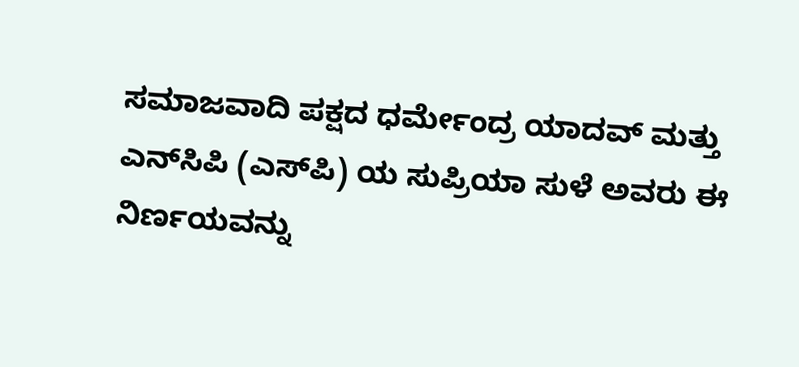ಸಮಾಜವಾದಿ ಪಕ್ಷದ ಧರ್ಮೇಂದ್ರ ಯಾದವ್ ಮತ್ತು ಎನ್‌ಸಿಪಿ (ಎಸ್‌ಪಿ) ಯ ಸುಪ್ರಿಯಾ ಸುಳೆ ಅವರು ಈ ನಿರ್ಣಯವನ್ನು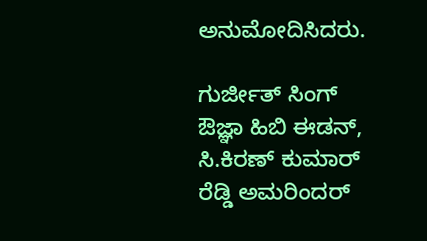ಅನುಮೋದಿಸಿದರು.

ಗುರ್ಜೀತ್‌ ಸಿಂಗ್‌ ಔಜ್ಞಾ ಹಿಬಿ ಈಡನ್, ಸಿ.ಕಿರಣ್ ಕುಮಾರ್ ರೆಡ್ಡಿ ಅಮರಿಂದರ್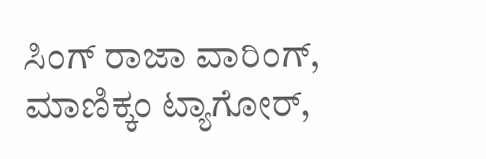ಸಿಂಗ್ ರಾಜಾ ವಾರಿಂಗ್, ಮಾಣಿಕ್ಕಂ ಟ್ಯಾಗೋರ್,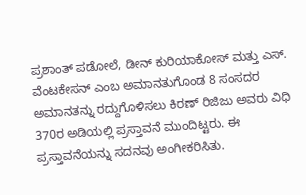ಪ್ರಶಾಂತ್ ಪಡೋಲೆ, ಡೀನ್ ಕುರಿಯಾಕೋಸ್ ಮತ್ತು ಎಸ್. ವೆಂಟಕೇಸನ್ ಎಂಬ ಅಮಾನತುಗೊಂಡ 8 ಸಂಸದರ ಅಮಾನತನ್ನು ರದ್ದುಗೊಳಿಸಲು ಕಿರಣ್ ರಿಜಿಜು ಅವರು ವಿಧಿ 370ರ ಅಡಿಯಲ್ಲಿ ಪ್ರಸ್ತಾವನೆ ಮುಂದಿಟ್ಟರು. ಈ ಪ್ರಸ್ತಾವನೆಯನ್ನು ಸದನವು ಅಂಗೀಕರಿಸಿತು.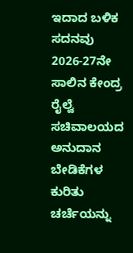ಇದಾದ ಬಳಿಕ ಸದನವು 2026-27ನೇ ಸಾಲಿನ ಕೇಂದ್ರ ರೈಲ್ವೆ ಸಚಿವಾಲಯದ ಅನುದಾನ ಬೇಡಿಕೆಗಳ ಕುರಿತು ಚರ್ಚೆಯನ್ನು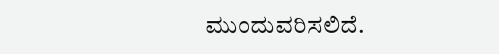ಮುಂದುವರಿಸಲಿದೆ.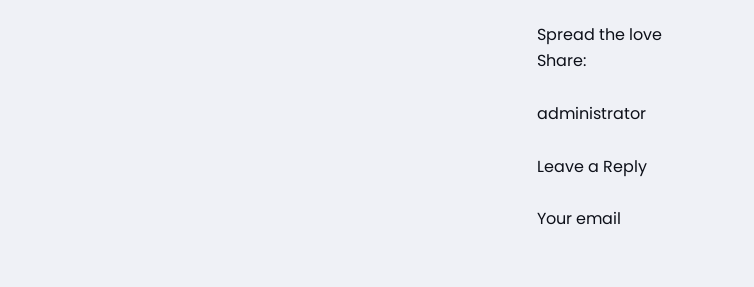Spread the love
Share:

administrator

Leave a Reply

Your email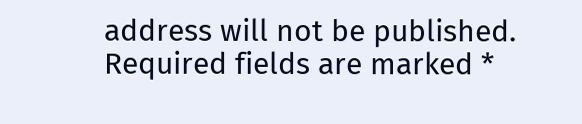address will not be published. Required fields are marked *